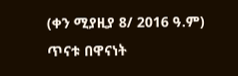(ቀን ሚያዚያ 8/ 2016 ዓ.ም) ጥናቱ በዋናነት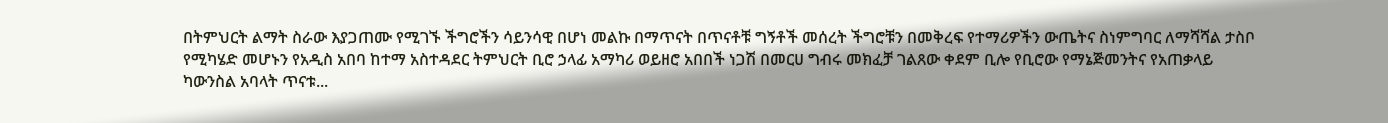በትምህርት ልማት ስራው እያጋጠሙ የሚገኙ ችግሮችን ሳይንሳዊ በሆነ መልኩ በማጥናት በጥናቶቹ ግኝቶች መሰረት ችግሮቹን በመቅረፍ የተማሪዎችን ውጤትና ስነምግባር ለማሻሻል ታስቦ የሚካሄድ መሆኑን የአዲስ አበባ ከተማ አስተዳደር ትምህርት ቢሮ ኃላፊ አማካሪ ወይዘሮ አበበች ነጋሽ በመርሀ ግብሩ መክፈቻ ገልጸው ቀደም ቢሎ የቢሮው የማኔጅመንትና የአጠቃላይ ካውንስል አባላት ጥናቱ...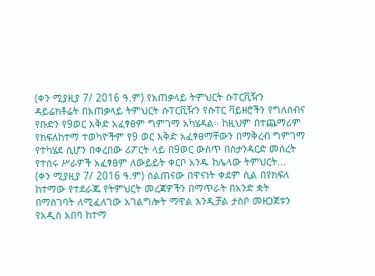(ቀን ሚያዚያ 7/ 2016 ዓ.ም) የአጠቃላይ ትምህርት ሱፐርቪዥን ዳይሬክቶሬት በአጠቃላይ ትምህርት ሱፐርቪዥን የሱፐር ቫይዘሮችን የግለሰብና የቡድን የ9ወር እቅድ አፈፃፀም ግምገማ አካሄዳል። ከዚህም በተጨማሪም የክፍለከተማ ተወካዮችም የ9 ወር እቅድ አፈፃፀማቸውን በማቅረብ ግምገማ የተካሄደ ሲሆን በቀረበው ሪፖርት ላይ በ9ወር ውስጥ በስታንዳርድ መሰረት የተሰሩ ሥራዎች አፈፃፀም ለውይይት ቀርቦ አንዱ ከሌላው ትምህርት...
(ቀን ሚያዚያ 7/ 2016 ዓ.ም) ስልጠናው በዋናነት ቀደም ሲል በየክፍለ ከተማው የተደራጁ የትምህርት መረጃዎችን በማጥራት በአንድ ቋት በማስገባት ለሚፈለገው አገልግሎት ማዋል እንዲቻል ታስቦ መዘጋጀቱን የአዲስ አበባ ከተማ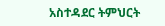አስተዳደር ትምህርት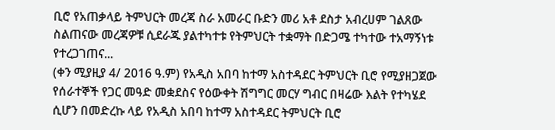ቢሮ የአጠቃላይ ትምህርት መረጃ ስራ አመራር ቡድን መሪ አቶ ደስታ አብረሀም ገልጸው ስልጠናው መረጃዎቹ ሲደራጁ ያልተካተቱ የትምህርት ተቋማት በድጋሜ ተካተው ተአማኝነቱ የተረጋገጠና...
(ቀን ሚያዚያ 4/ 2016 ዓ.ም) የአዲስ አበባ ከተማ አስተዳደር ትምህርት ቢሮ የሚያዘጋጀው የሰራተኞች የጋር መዓድ መቋደስና የዕውቀት ሽግግር መርሃ ግብር በዛሬው እልት የተካሄደ ሲሆን በመድረኩ ላይ የአዲስ አበባ ከተማ አስተዳደር ትምህርት ቢሮ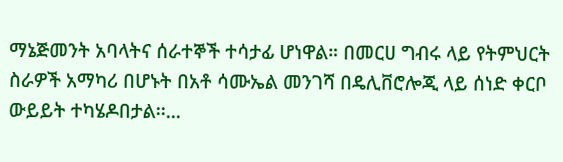ማኔጅመንት አባላትና ሰራተኞች ተሳታፊ ሆነዋል። በመርሀ ግብሩ ላይ የትምህርት ስራዎች አማካሪ በሆኑት በአቶ ሳሙኤል መንገሻ በዴሊቨሮሎጂ ላይ ሰነድ ቀርቦ ውይይት ተካሄዶበታል፡፡...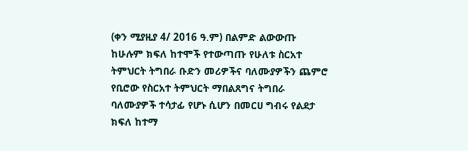(ቀን ሚያዚያ 4/ 2016 ዓ.ም) በልምድ ልውውጡ ከሁሉም ክፍለ ከተሞች የተውጣጡ የሁለቱ ስርአተ ትምህርት ትግበራ ቡድን መሪዎችና ባለሙያዎችን ጨምሮ የቢሮው የስርአተ ትምህርት ማበልጸግና ትግበራ ባለሙያዎች ተሳታፊ የሆኑ ሲሆን በመርሀ ግብሩ የልደታ ክፍለ ከተማ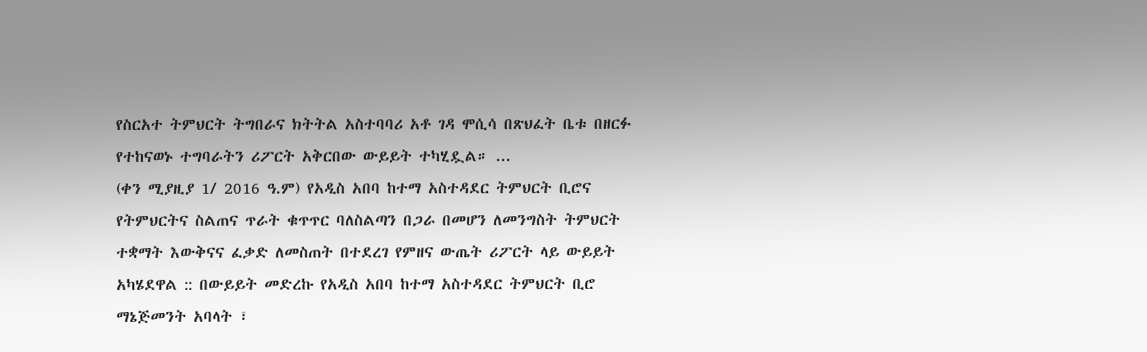የስርአተ ትምህርት ትግበራና ክትትል አስተባባሪ አቶ ገዳ ሞሲሳ በጽህፈት ቤቱ በዘርፉ የተከናወኑ ተግባራትን ሪፖርት አቅርበው ውይይት ተካሂዷል። ...
(ቀን ሚያዚያ 1/ 2016 ዓ.ም) የአዲስ አበባ ከተማ አስተዳደር ትምህርት ቢሮና የትምህርትና ስልጠና ጥራት ቁጥጥር ባለስልጣን በጋራ በመሆን ለመንግስት ትምህርት ተቋማት እውቅናና ፈቃድ ለመስጠት በተደረገ የምዘና ውጤት ሪፖርት ላይ ውይይት አካሄደዋል :: በውይይት መድረኩ የአዲስ አበባ ከተማ አስተዳደር ትምህርት ቢሮ ማኔጅመንት አባላት ፣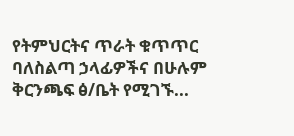የትምህርትና ጥራት ቁጥጥር ባለስልጣ ኃላፊዎችና በሁሉም ቅርንጫፍ ፅ/ቤት የሚገኙ...